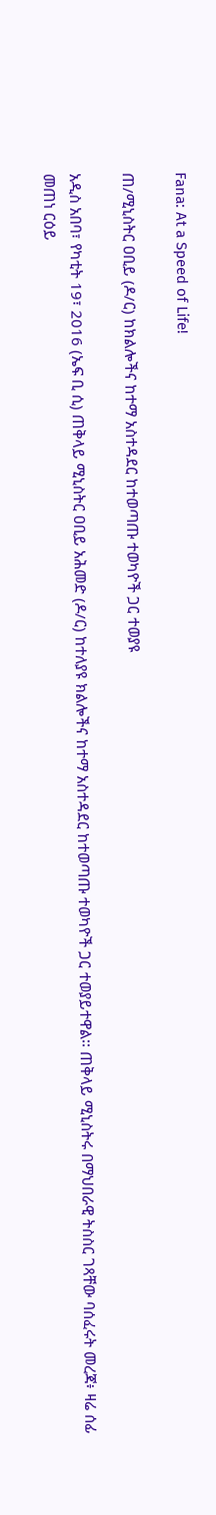Fana: At a Speed of Life!

ጠ/ሚኒስትር ዐቢይ (ዶ/ር) ከክልሎችና ከተማ አስተዳደር ከተወጣጡ ተወካዮች ጋር ተወያዩ

አዲስ አበባ፣ የካቲት 19፣ 2016 (ኤፍ ቢ ሲ) ጠቅላይ ሚኒስትር ዐቢይ አሕመድ (ዶ/ር) ከተለያዩ ክልሎችና ከተማ አስተዳደር ከተወጣጡ ተወካዮች ጋር ተወያይተዋል፡፡ ጠቅላይ ሚኒስትሩ በማህበራዊ ትስስር ገጻቸው ባሰፈሩት መረጃ፥ ዛሬ ሰፊ መጠነ ርዕይ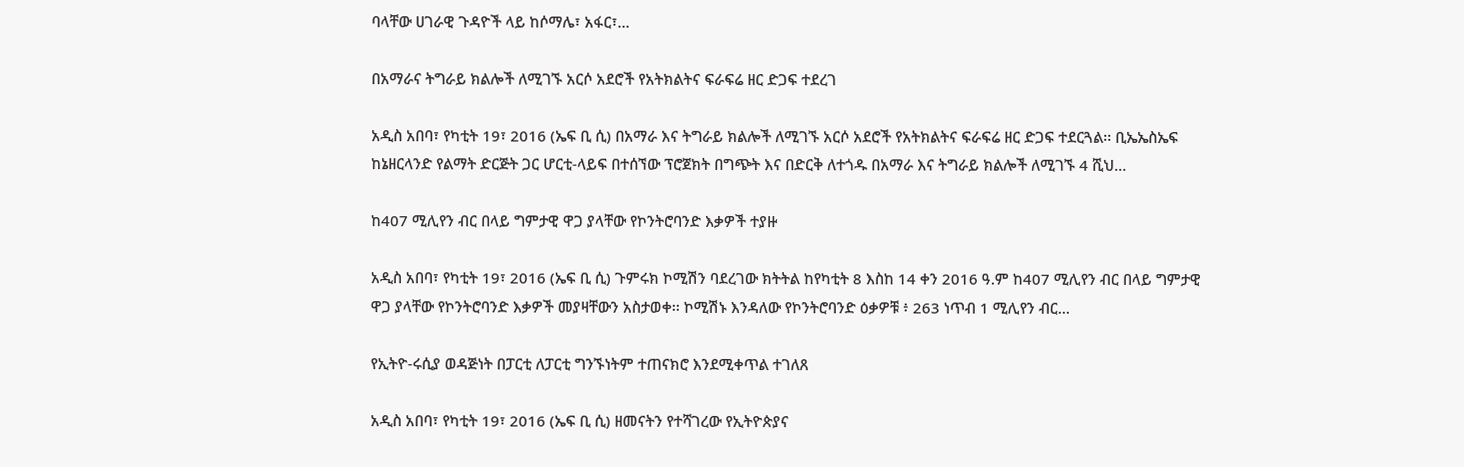ባላቸው ሀገራዊ ጉዳዮች ላይ ከሶማሌ፣ አፋር፣…

በአማራና ትግራይ ክልሎች ለሚገኙ አርሶ አደሮች የአትክልትና ፍራፍሬ ዘር ድጋፍ ተደረገ

አዲስ አበባ፣ የካቲት 19፣ 2016 (ኤፍ ቢ ሲ) በአማራ እና ትግራይ ክልሎች ለሚገኙ አርሶ አደሮች የአትክልትና ፍራፍሬ ዘር ድጋፍ ተደርጓል፡፡ ቢኤኤስኤፍ ከኔዘርላንድ የልማት ድርጅት ጋር ሆርቲ-ላይፍ በተሰኘው ፕሮጀክት በግጭት እና በድርቅ ለተጎዱ በአማራ እና ትግራይ ክልሎች ለሚገኙ 4 ሺህ…

ከ407 ሚሊየን ብር በላይ ግምታዊ ዋጋ ያላቸው የኮንትሮባንድ እቃዎች ተያዙ

አዲስ አበባ፣ የካቲት 19፣ 2016 (ኤፍ ቢ ሲ) ጉምሩክ ኮሚሽን ባደረገው ክትትል ከየካቲት 8 እስከ 14 ቀን 2016 ዓ.ም ከ407 ሚሊየን ብር በላይ ግምታዊ ዋጋ ያላቸው የኮንትሮባንድ እቃዎች መያዛቸውን አስታወቀ፡፡ ኮሚሽኑ እንዳለው የኮንትሮባንድ ዕቃዎቹ ፥ 263 ነጥብ 1 ሚሊየን ብር…

የኢትዮ-ሩሲያ ወዳጅነት በፓርቲ ለፓርቲ ግንኙነትም ተጠናክሮ እንደሚቀጥል ተገለጸ

አዲስ አበባ፣ የካቲት 19፣ 2016 (ኤፍ ቢ ሲ) ዘመናትን የተሻገረው የኢትዮጵያና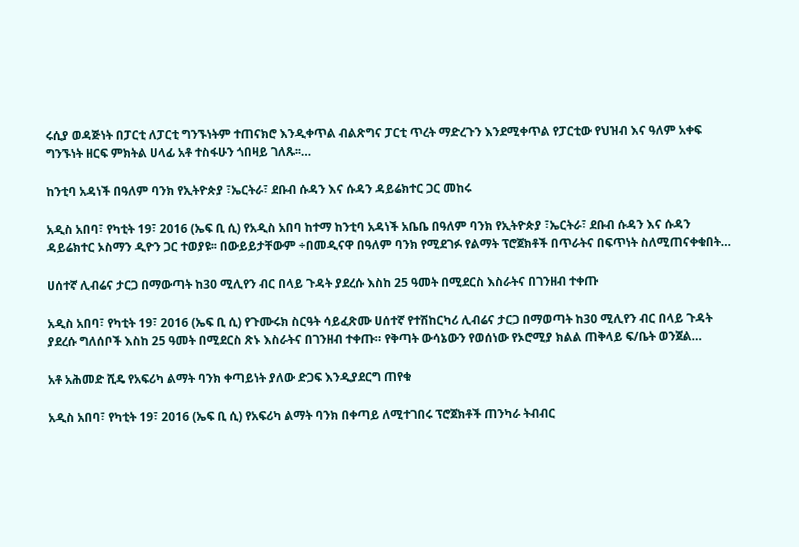ሩሲያ ወዳጅነት በፓርቲ ለፓርቲ ግንኙነትም ተጠናክሮ እንዲቀጥል ብልጽግና ፓርቲ ጥረት ማድረጉን እንደሚቀጥል የፓርቲው የህዝብ እና ዓለም አቀፍ ግንኙነት ዘርፍ ምክትል ሀላፊ አቶ ተስፋሁን ጎበዛይ ገለጹ፡፡…

ከንቲባ አዳነች በዓለም ባንክ የኢትዮጵያ ፣ኤርትራ፣ ደቡብ ሱዳን እና ሱዳን ዳይሬክተር ጋር መከሩ

አዲስ አበባ፣ የካቲት 19፣ 2016 (ኤፍ ቢ ሲ) የአዲስ አበባ ከተማ ከንቲባ አዳነች አቤቤ በዓለም ባንክ የኢትዮጵያ ፣ኤርትራ፣ ደቡብ ሱዳን እና ሱዳን ዳይሬክተር ኦስማን ዲዮን ጋር ተወያዩ፡፡ በውይይታቸውም ÷በመዲናዋ በዓለም ባንክ የሚደገፉ የልማት ፕሮጀክቶች በጥራትና በፍጥነት ስለሚጠናቀቁበት…

ሀሰተኛ ሊብሬና ታርጋ በማውጣት ከ30 ሚሊየን ብር በላይ ጉዳት ያደረሱ እስከ 25 ዓመት በሚደርስ እስራትና በገንዘብ ተቀጡ

አዲስ አበባ፣ የካቲት 19፣ 2016 (ኤፍ ቢ ሲ) የጉሙሩክ ስርዓት ሳይፈጽሙ ሀሰተኛ የተሽከርካሪ ሊብሬና ታርጋ በማወጣት ከ30 ሚሊየን ብር በላይ ጉዳት ያደረሱ ግለሰቦች እስከ 25 ዓመት በሚደርስ ጽኑ እስራትና በገንዘብ ተቀጡ። የቅጣት ውሳኔውን የወሰነው የኦሮሚያ ክልል ጠቅላይ ፍ/ቤት ወንጀል…

አቶ አሕመድ ሺዴ የአፍሪካ ልማት ባንክ ቀጣይነት ያለው ድጋፍ እንዲያደርግ ጠየቁ

አዲስ አበባ፣ የካቲት 19፣ 2016 (ኤፍ ቢ ሲ) የአፍሪካ ልማት ባንክ በቀጣይ ለሚተገበሩ ፕሮጀክቶች ጠንካራ ትብብር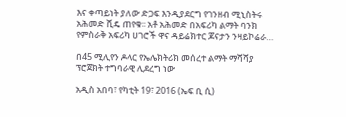እና ቀጣይነት ያለው ድጋፍ እንዲያደርግ የገንዘብ ሚኒስትሩ አሕመድ ሺዴ ጠየቁ፡፡ አቶ አሕመድ በአፍሪካ ልማት ባንክ የምስራቅ አፍሪካ ሀገሮች ዋና ዳይሬክተር ጆናታን ንዛይኮሬራ…

በ45 ሚሊየን ዶላር የኤሌክትሪክ መሰረተ ልማት ማሻሻያ ፕሮጀክት ተግባራዊ ሊደረግ ነው

አዲስ አበባ፣ የካቲት 19፣ 2016 (ኤፍ ቢ ሲ)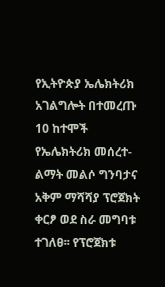የኢትዮጵያ ኤሌክትሪክ አገልግሎት በተመረጡ 10 ከተሞች የኤሌክትሪክ መሰረተ-ልማት መልሶ ግንባታና አቅም ማሻሻያ ፕሮጀክት ቀርፆ ወደ ስራ መግባቱ ተገለፀ፡፡ የፕሮጀክቱ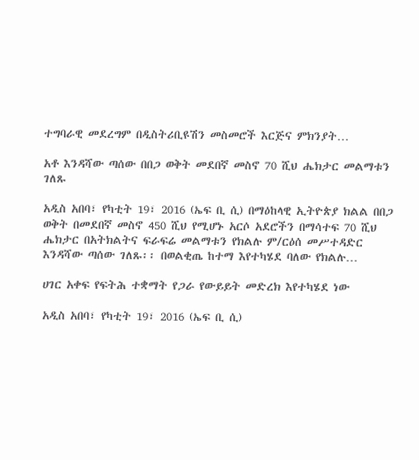ተግባራዊ መደረግም በዲስትሪቢዩሽን መስመሮች እርጅና ምክንያት…

አቶ እንዳሻው ጣሰው በበጋ ወቅት መደበኛ መስኖ 70 ሺህ ሔክታር መልማቱን ገለጹ

አዲስ አበባ፣ የካቲት 19፣ 2016 (ኤፍ ቢ ሲ) በማዕከላዊ ኢትዮጵያ ክልል በበጋ ወቅት በመደበኛ መስኖ 450 ሺህ የሚሆኑ አርሶ አደሮችን በማሳተፍ 70 ሺህ ሔክታር በአትክልትና ፍራፍሬ መልማቱን የክልሉ ም/ርዕሰ መሥተዳድር እንዳሻው ጣሰው ገለጹ፡፡ በወልቂጤ ከተማ እየተካሄደ ባለው የክልሉ…

ሀገር አቀፍ የፍትሕ ተቋማት የጋራ የውይይት መድረክ እየተካሄደ ነው

አዲስ አበባ፣ የካቲት 19፣ 2016 (ኤፍ ቢ ሲ)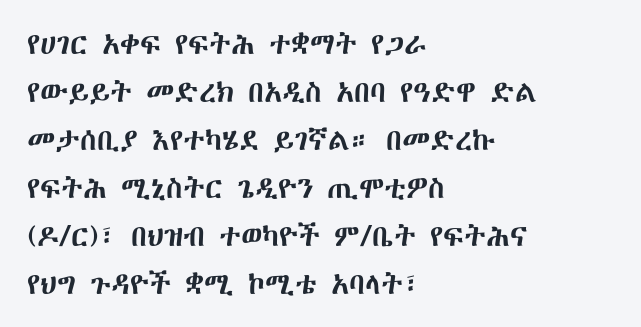የሀገር አቀፍ የፍትሕ ተቋማት የጋራ የውይይት መድረክ በአዲስ አበባ የዓድዋ ድል መታሰቢያ እየተካሄደ ይገኛል። በመድረኩ የፍትሕ ሚኒስትር ጌዲዮን ጢሞቲዎስ (ዶ/ር)፣ በህዝብ ተወካዮች ም/ቤት የፍትሕና የህግ ጉዳዮች ቋሚ ኮሚቴ አባላት፣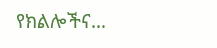የክልሎችና…